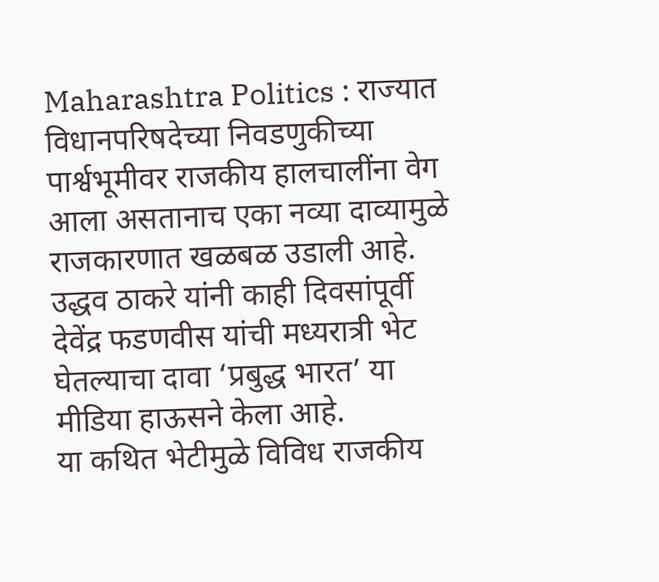Maharashtra Politics : राज्यात विधानपरिषदेच्या निवडणुकीच्या पार्श्वभूमीवर राजकीय हालचालींना वेग आला असतानाच एका नव्या दाव्यामुळे राजकारणात खळबळ उडाली आहे. उद्धव ठाकरे यांनी काही दिवसांपूर्वी देवेंद्र फडणवीस यांची मध्यरात्री भेट घेतल्याचा दावा ‘प्रबुद्ध भारत’ या मीडिया हाऊसने केला आहे.
या कथित भेटीमुळे विविध राजकीय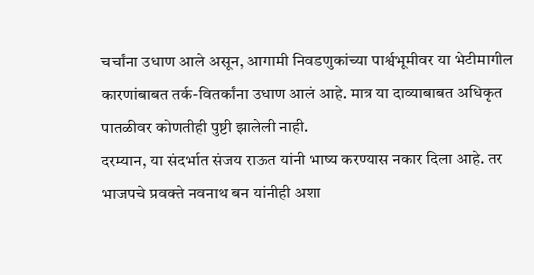चर्चांना उधाण आले असून, आगामी निवडणुकांच्या पार्श्वभूमीवर या भेटीमागील कारणांबाबत तर्क-वितर्कांना उधाण आलं आहे. मात्र या दाव्याबाबत अधिकृत पातळीवर कोणतीही पुष्टी झालेली नाही.
दरम्यान, या संदर्भात संजय राऊत यांनी भाष्य करण्यास नकार दिला आहे. तर भाजपचे प्रवक्ते नवनाथ बन यांनीही अशा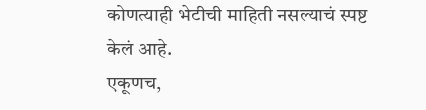कोणत्याही भेटीची माहिती नसल्याचं स्पष्ट केलं आहे.
एकूणच,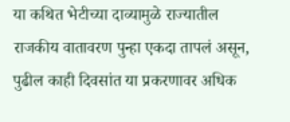या कथित भेटीच्या दाव्यामुळे राज्यातील राजकीय वातावरण पुन्हा एकदा तापलं असून, पुढील काही दिवसांत या प्रकरणावर अधिक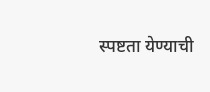स्पष्टता येण्याची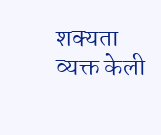शक्यता व्यक्त केली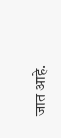जात आहे.